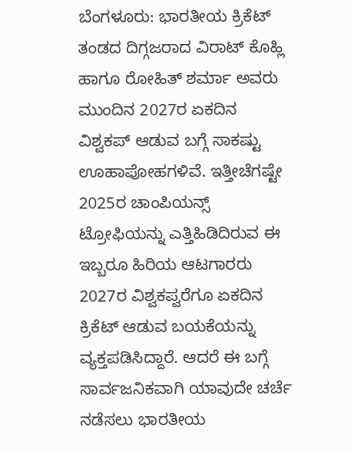ಬೆಂಗಳೂರು: ಭಾರತೀಯ ಕ್ರಿಕೆಟ್ ತಂಡದ ದಿಗ್ಗಜರಾದ ವಿರಾಟ್ ಕೊಹ್ಲಿ ಹಾಗೂ ರೋಹಿತ್ ಶರ್ಮಾ ಅವರು ಮುಂದಿನ 2027ರ ಏಕದಿನ ವಿಶ್ವಕಪ್ ಆಡುವ ಬಗ್ಗೆ ಸಾಕಷ್ಟು ಊಹಾಪೋಹಗಳಿವೆ. ಇತ್ತೀಚೆಗಷ್ಟೇ 2025ರ ಚಾಂಪಿಯನ್ಸ್ ಟ್ರೋಫಿಯನ್ನು ಎತ್ತಿಹಿಡಿದಿರುವ ಈ ಇಬ್ಬರೂ ಹಿರಿಯ ಆಟಗಾರರು 2027ರ ವಿಶ್ವಕಪ್ವರೆಗೂ ಏಕದಿನ ಕ್ರಿಕೆಟ್ ಆಡುವ ಬಯಕೆಯನ್ನು ವ್ಯಕ್ತಪಡಿಸಿದ್ದಾರೆ. ಆದರೆ ಈ ಬಗ್ಗೆ ಸಾರ್ವಜನಿಕವಾಗಿ ಯಾವುದೇ ಚರ್ಚೆ ನಡೆಸಲು ಭಾರತೀಯ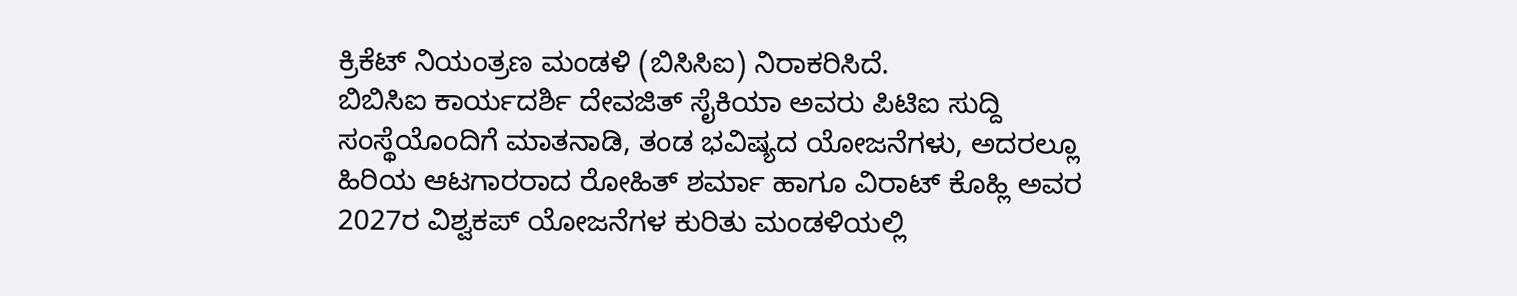ಕ್ರಿಕೆಟ್ ನಿಯಂತ್ರಣ ಮಂಡಳಿ (ಬಿಸಿಸಿಐ) ನಿರಾಕರಿಸಿದೆ.
ಬಿಬಿಸಿಐ ಕಾರ್ಯದರ್ಶಿ ದೇವಜಿತ್ ಸೈಕಿಯಾ ಅವರು ಪಿಟಿಐ ಸುದ್ದಿ ಸಂಸ್ಥೆಯೊಂದಿಗೆ ಮಾತನಾಡಿ, ತಂಡ ಭವಿಷ್ಯದ ಯೋಜನೆಗಳು, ಅದರಲ್ಲೂ ಹಿರಿಯ ಆಟಗಾರರಾದ ರೋಹಿತ್ ಶರ್ಮಾ ಹಾಗೂ ವಿರಾಟ್ ಕೊಹ್ಲಿ ಅವರ 2027ರ ವಿಶ್ವಕಪ್ ಯೋಜನೆಗಳ ಕುರಿತು ಮಂಡಳಿಯಲ್ಲಿ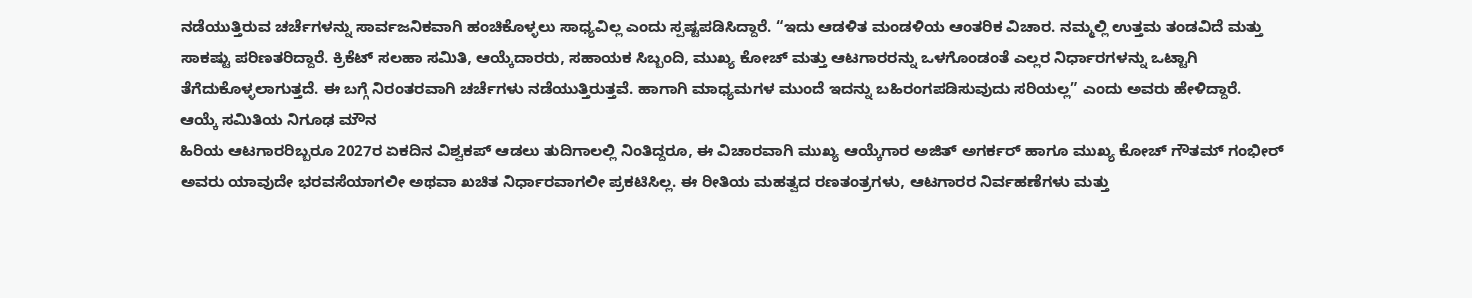ನಡೆಯುತ್ತಿರುವ ಚರ್ಚೆಗಳನ್ನು ಸಾರ್ವಜನಿಕವಾಗಿ ಹಂಚಿಕೊಳ್ಳಲು ಸಾಧ್ಯವಿಲ್ಲ ಎಂದು ಸ್ಪಷ್ಟಪಡಿಸಿದ್ದಾರೆ. “ಇದು ಆಡಳಿತ ಮಂಡಳಿಯ ಆಂತರಿಕ ವಿಚಾರ. ನಮ್ಮಲ್ಲಿ ಉತ್ತಮ ತಂಡವಿದೆ ಮತ್ತು ಸಾಕಷ್ಟು ಪರಿಣತರಿದ್ದಾರೆ. ಕ್ರಿಕೆಟ್ ಸಲಹಾ ಸಮಿತಿ, ಆಯ್ಕೆದಾರರು, ಸಹಾಯಕ ಸಿಬ್ಬಂದಿ, ಮುಖ್ಯ ಕೋಚ್ ಮತ್ತು ಆಟಗಾರರನ್ನು ಒಳಗೊಂಡಂತೆ ಎಲ್ಲರ ನಿರ್ಧಾರಗಳನ್ನು ಒಟ್ಟಾಗಿ ತೆಗೆದುಕೊಳ್ಳಲಾಗುತ್ತದೆ. ಈ ಬಗ್ಗೆ ನಿರಂತರವಾಗಿ ಚರ್ಚೆಗಳು ನಡೆಯುತ್ತಿರುತ್ತವೆ. ಹಾಗಾಗಿ ಮಾಧ್ಯಮಗಳ ಮುಂದೆ ಇದನ್ನು ಬಹಿರಂಗಪಡಿಸುವುದು ಸರಿಯಲ್ಲ” ಎಂದು ಅವರು ಹೇಳಿದ್ದಾರೆ.
ಆಯ್ಕೆ ಸಮಿತಿಯ ನಿಗೂಢ ಮೌನ
ಹಿರಿಯ ಆಟಗಾರರಿಬ್ಬರೂ 2027ರ ಏಕದಿನ ವಿಶ್ವಕಪ್ ಆಡಲು ತುದಿಗಾಲಲ್ಲಿ ನಿಂತಿದ್ದರೂ, ಈ ವಿಚಾರವಾಗಿ ಮುಖ್ಯ ಆಯ್ಕೆಗಾರ ಅಜಿತ್ ಅಗರ್ಕರ್ ಹಾಗೂ ಮುಖ್ಯ ಕೋಚ್ ಗೌತಮ್ ಗಂಭೀರ್ ಅವರು ಯಾವುದೇ ಭರವಸೆಯಾಗಲೀ ಅಥವಾ ಖಚಿತ ನಿರ್ಧಾರವಾಗಲೀ ಪ್ರಕಟಿಸಿಲ್ಲ. ಈ ರೀತಿಯ ಮಹತ್ವದ ರಣತಂತ್ರಗಳು, ಆಟಗಾರರ ನಿರ್ವಹಣೆಗಳು ಮತ್ತು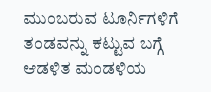ಮುಂಬರುವ ಟೂರ್ನಿಗಳಿಗೆ ತಂಡವನ್ನು ಕಟ್ಟುವ ಬಗ್ಗೆ ಆಡಳಿತ ಮಂಡಳಿಯ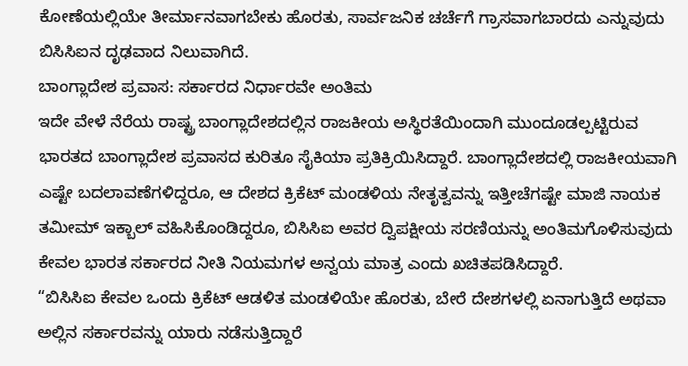ಕೋಣೆಯಲ್ಲಿಯೇ ತೀರ್ಮಾನವಾಗಬೇಕು ಹೊರತು, ಸಾರ್ವಜನಿಕ ಚರ್ಚೆಗೆ ಗ್ರಾಸವಾಗಬಾರದು ಎನ್ನುವುದು ಬಿಸಿಸಿಐನ ದೃಢವಾದ ನಿಲುವಾಗಿದೆ.
ಬಾಂಗ್ಲಾದೇಶ ಪ್ರವಾಸ: ಸರ್ಕಾರದ ನಿರ್ಧಾರವೇ ಅಂತಿಮ
ಇದೇ ವೇಳೆ ನೆರೆಯ ರಾಷ್ಟ್ರ ಬಾಂಗ್ಲಾದೇಶದಲ್ಲಿನ ರಾಜಕೀಯ ಅಸ್ಥಿರತೆಯಿಂದಾಗಿ ಮುಂದೂಡಲ್ಪಟ್ಟಿರುವ ಭಾರತದ ಬಾಂಗ್ಲಾದೇಶ ಪ್ರವಾಸದ ಕುರಿತೂ ಸೈಕಿಯಾ ಪ್ರತಿಕ್ರಿಯಿಸಿದ್ದಾರೆ. ಬಾಂಗ್ಲಾದೇಶದಲ್ಲಿ ರಾಜಕೀಯವಾಗಿ ಎಷ್ಟೇ ಬದಲಾವಣೆಗಳಿದ್ದರೂ, ಆ ದೇಶದ ಕ್ರಿಕೆಟ್ ಮಂಡಳಿಯ ನೇತೃತ್ವವನ್ನು ಇತ್ತೀಚೆಗಷ್ಟೇ ಮಾಜಿ ನಾಯಕ ತಮೀಮ್ ಇಕ್ಬಾಲ್ ವಹಿಸಿಕೊಂಡಿದ್ದರೂ, ಬಿಸಿಸಿಐ ಅವರ ದ್ವಿಪಕ್ಷೀಯ ಸರಣಿಯನ್ನು ಅಂತಿಮಗೊಳಿಸುವುದು ಕೇವಲ ಭಾರತ ಸರ್ಕಾರದ ನೀತಿ ನಿಯಮಗಳ ಅನ್ವಯ ಮಾತ್ರ ಎಂದು ಖಚಿತಪಡಿಸಿದ್ದಾರೆ.
“ಬಿಸಿಸಿಐ ಕೇವಲ ಒಂದು ಕ್ರಿಕೆಟ್ ಆಡಳಿತ ಮಂಡಳಿಯೇ ಹೊರತು, ಬೇರೆ ದೇಶಗಳಲ್ಲಿ ಏನಾಗುತ್ತಿದೆ ಅಥವಾ ಅಲ್ಲಿನ ಸರ್ಕಾರವನ್ನು ಯಾರು ನಡೆಸುತ್ತಿದ್ದಾರೆ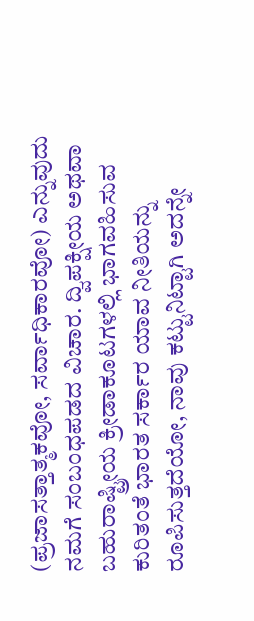(ಪ್ರಜಾಸತ್ತಾತ್ಮಕವೋ, ಸರ್ವಾಧಿಕಾರವೋ) ಎನ್ನುವುದು ನಮಗೆ ಸಂಬಂಧಪಡದ ವಿಚಾರ. ದ್ವಿಪಕ್ಷೀಯ ಅಥವಾ ಬಹುರಾಷ್ಟ್ರೀಯ ಕ್ರೀಡಾಕೂಟಗಳಲ್ಲಿ ಭಾಗವಹಿಸುವ ಕುರಿತಂತೆ ಭಾರತ ಸರ್ಕಾರ ಯಾವ ನೀತಿಯನ್ನು ರೂಪಿಸುತ್ತದೆಯೋ, ನಾವು ಕಟ್ಟುನಿಟ್ಟಾಗಿ ಅದನ್ನೇ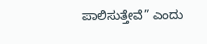ಪಾಲಿಸುತ್ತೇವೆ” ಎಂದು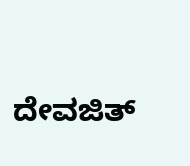ದೇವಜಿತ್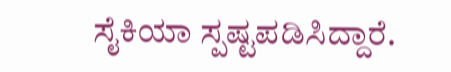ಸೈಕಿಯಾ ಸ್ಪಷ್ಟಪಡಿಸಿದ್ದಾರೆ.